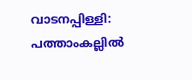വാടനപ്പിള്ളി: പത്താംകല്ലിൽ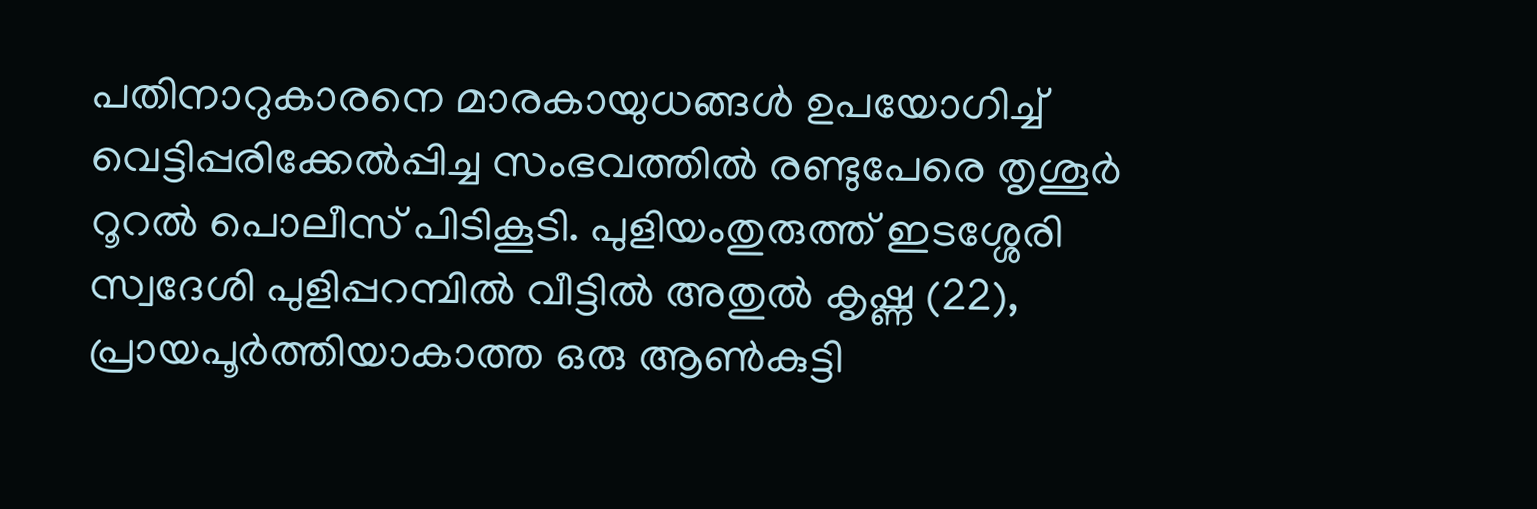പതിനാറുകാരനെ മാരകായുധങ്ങൾ ഉപയോഗിച്ച് വെട്ടിപ്പരിക്കേൽപ്പിച്ച സംഭവത്തിൽ രണ്ടുപേരെ തൃശൂർ റൂറൽ പൊലീസ് പിടികൂടി. പുളിയംതുരുത്ത് ഇടശ്ശേരി സ്വദേശി പുളിപ്പറമ്പിൽ വീട്ടിൽ അതുൽ കൃഷ്ണ (22), പ്രായപൂർത്തിയാകാത്ത ഒരു ആൺകുട്ടി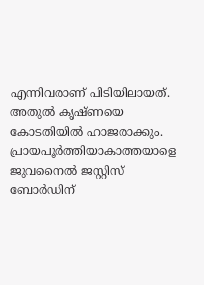എന്നിവരാണ് പിടിയിലായത്. അതുൽ കൃഷ്ണയെ കോടതിയിൽ ഹാജരാക്കും. പ്രായപൂർത്തിയാകാത്തയാളെ ജുവനൈൽ ജസ്റ്റിസ് ബോർഡിന്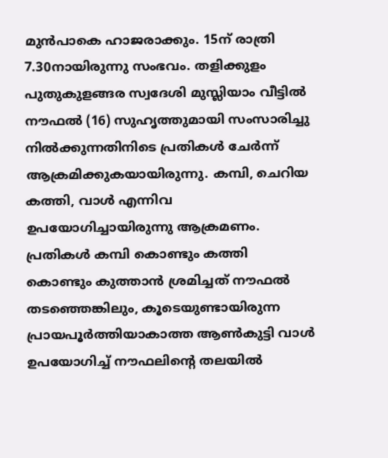മുൻപാകെ ഹാജരാക്കും. 15ന് രാത്രി 7.30നായിരുന്നു സംഭവം. തളിക്കുളം പുതുകുളങ്ങര സ്വദേശി മുസ്ലിയാം വീട്ടിൽ നൗഫൽ (16) സുഹൃത്തുമായി സംസാരിച്ചു നിൽക്കുന്നതിനിടെ പ്രതികൾ ചേർന്ന് ആക്രമിക്കുകയായിരുന്നു. കമ്പി, ചെറിയ കത്തി, വാൾ എന്നിവ ഉപയോഗിച്ചായിരുന്നു ആക്രമണം. പ്രതികൾ കമ്പി കൊണ്ടും കത്തി കൊണ്ടും കുത്താൻ ശ്രമിച്ചത് നൗഫൽ തടഞ്ഞെങ്കിലും, കൂടെയുണ്ടായിരുന്ന പ്രായപൂർത്തിയാകാത്ത ആൺകുട്ടി വാൾ ഉപയോഗിച്ച് നൗഫലിന്റെ തലയിൽ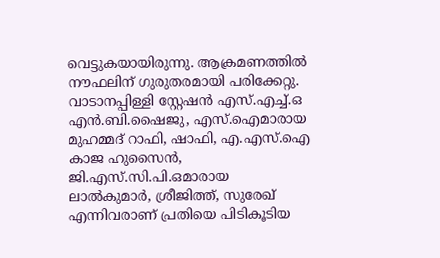വെട്ടുകയായിരുന്നു. ആക്രമണത്തിൽ നൗഫലിന് ഗുരുതരമായി പരിക്കേറ്റു.
വാടാനപ്പിള്ളി സ്റ്റേഷൻ എസ്.എച്ച്.ഒ എൻ.ബി.ഷൈജു, എസ്.ഐമാരായ മുഹമ്മദ് റാഫി, ഷാഫി, എ.എസ്.ഐ കാജ ഹുസൈൻ, ജി.എസ്.സി.പി.ഒമാരായ ലാൽകുമാർ, ശ്രീജിത്ത്, സുരേഖ് എന്നിവരാണ് പ്രതിയെ പിടികൂടിയ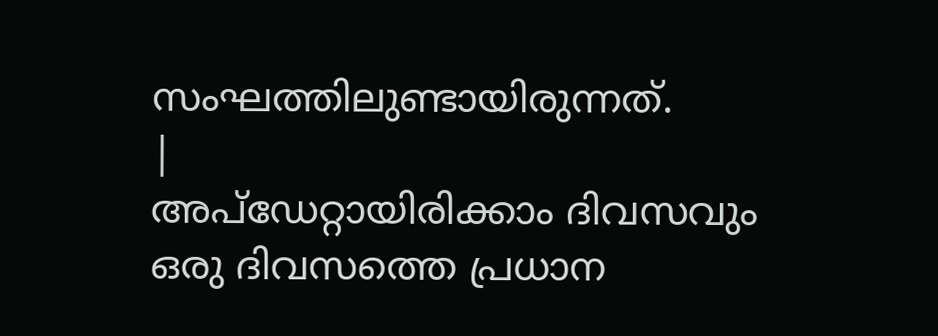സംഘത്തിലുണ്ടായിരുന്നത്.
|
അപ്ഡേറ്റായിരിക്കാം ദിവസവും
ഒരു ദിവസത്തെ പ്രധാന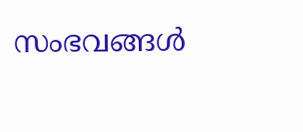സംഭവങ്ങൾ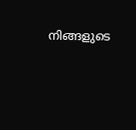നിങ്ങളുടെ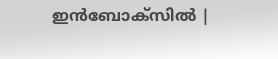ഇൻബോക്സിൽ |